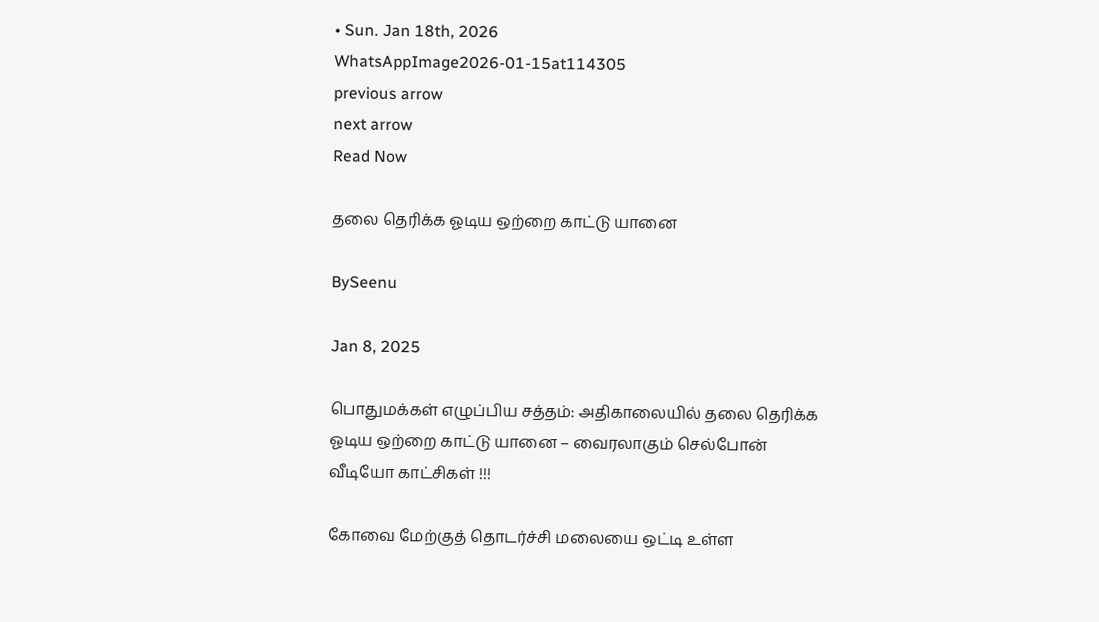• Sun. Jan 18th, 2026
WhatsAppImage2026-01-15at114305
previous arrow
next arrow
Read Now

தலை தெரிக்க ஓடிய ஒற்றை காட்டு யானை

BySeenu

Jan 8, 2025

பொதுமக்கள் எழுப்பிய சத்தம்: அதிகாலையில் தலை தெரிக்க ஓடிய ஒற்றை காட்டு யானை – வைரலாகும் செல்போன் வீடியோ காட்சிகள் !!!

கோவை மேற்குத் தொடர்ச்சி மலையை ஒட்டி உள்ள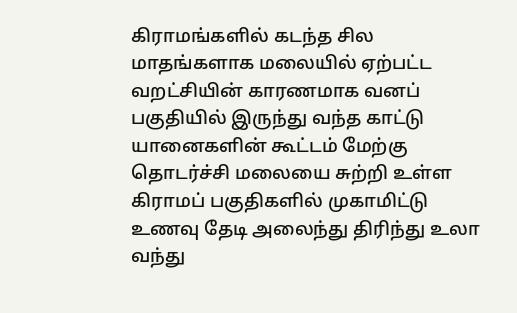கிராமங்களில் கடந்த சில மாதங்களாக மலையில் ஏற்பட்ட வறட்சியின் காரணமாக வனப் பகுதியில் இருந்து வந்த காட்டு யானைகளின் கூட்டம் மேற்கு தொடர்ச்சி மலையை சுற்றி உள்ள கிராமப் பகுதிகளில் முகாமிட்டு உணவு தேடி அலைந்து திரிந்து உலா வந்து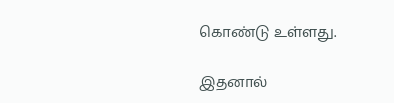கொண்டு உள்ளது.

இதனால்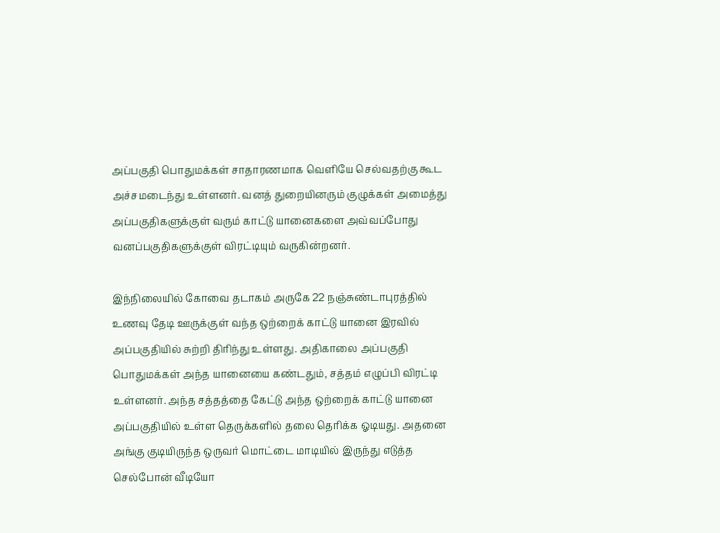அப்பகுதி பொதுமக்கள் சாதாரணமாக வெளியே செல்வதற்கு கூட அச்சமடைந்து உள்ளனர். வனத் துறையினரும் குழுக்கள் அமைத்து அப்பகுதிகளுக்குள் வரும் காட்டு யானைகளை அவ்வப்போது வனப்பகுதிகளுக்குள் விரட்டியும் வருகின்றனர்.

இந்நிலையில் கோவை தடாகம் அருகே 22 நஞ்சுண்டாபுரத்தில் உணவு தேடி ஊருக்குள் வந்த ஒற்றைக் காட்டு யானை இரவில் அப்பகுதியில் சுற்றி திரிந்து உள்ளது. அதிகாலை அப்பகுதி பொதுமக்கள் அந்த யானையை கண்டதும், சத்தம் எழுப்பி விரட்டி உள்ளனர். அந்த சத்தத்தை கேட்டு அந்த ஒற்றைக் காட்டு யானை அப்பகுதியில் உள்ள தெருக்களில் தலை தெரிக்க ஓடியது. அதனை அங்கு குடியிருந்த ஒருவர் மொட்டை மாடியில் இருந்து எடுத்த செல்போன் வீடியோ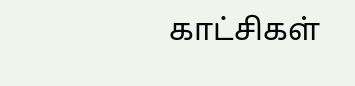காட்சிகள்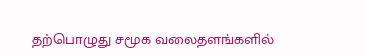தற்பொழுது சமூக வலைதளங்களில்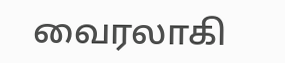வைரலாகி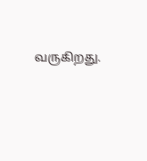வருகிறது.